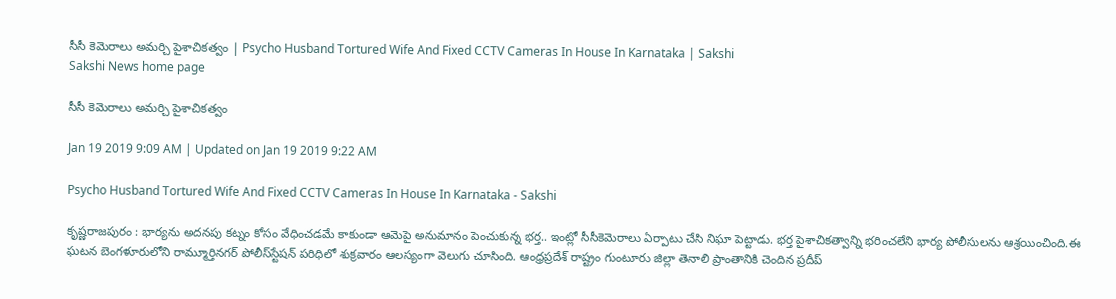సీసీ కెమెరాలు అమర్చి పైశాచికత్వం | Psycho Husband Tortured Wife And Fixed CCTV Cameras In House In Karnataka | Sakshi
Sakshi News home page

సీసీ కెమెరాలు అమర్చి పైశాచికత్వం

Jan 19 2019 9:09 AM | Updated on Jan 19 2019 9:22 AM

Psycho Husband Tortured Wife And Fixed CCTV Cameras In House In Karnataka - Sakshi

కృష్ణరాజపురం : భార్యను అదనపు కట్నం కోసం వేధించడమే కాకుండా ఆమెపై అనుమానం పెంచుకున్న భర్త.. ఇంట్లో సీసీకెమెరాలు ఏర్పాటు చేసి నిఘా పెట్టాడు. భర్త పైశాచికత్వాన్ని భరించలేని భార్య పోలీసులను ఆశ్రయించింది.ఈ ఘటన బెంగళూరులోని రామ్మూర్తినగర్‌ పోలీస్‌స్టేషన్‌ పరిధిలో శుక్రవారం ఆలస్యంగా వెలుగు చూసింది. ఆంధ్రప్రదేశ్‌ రాష్ట్రం గుంటూరు జిల్లా తెనాలి ప్రాంతానికి చెందిన ప్రదీప్‌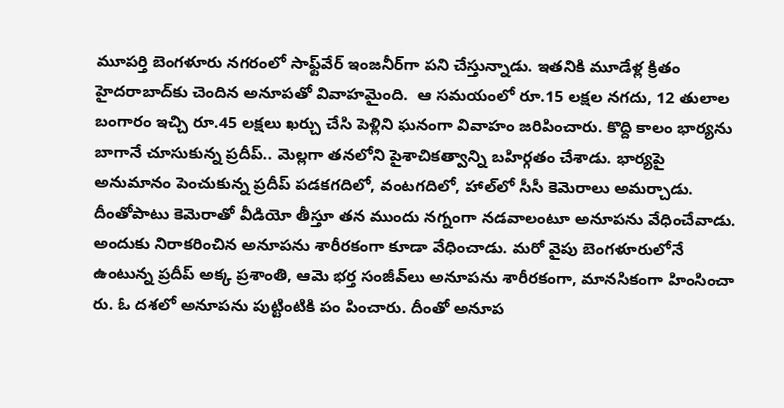మూపర్తి బెంగళూరు నగరంలో సాఫ్ట్‌వేర్‌ ఇంజనీర్‌గా పని చేస్తున్నాడు. ఇతనికి మూడేళ్ల క్రితం హైదరాబాద్‌కు చెందిన అనూపతో వివాహమైంది.  ఆ సమయంలో రూ.15 లక్షల నగదు, 12 తులాల బంగారం ఇచ్చి రూ.45 లక్షలు ఖర్చు చేసి పెళ్లిని ఘనంగా వివాహం జరిపించారు. కొద్ది కాలం భార్యను బాగానే చూసుకున్న ప్రదీప్‌.. మెల్లగా తనలోని పైశాచికత్వాన్ని బహిర్గతం చేశాడు. భార్యపై అనుమానం పెంచుకున్న ప్రదీప్‌ పడకగదిలో, వంటగదిలో, హాల్‌లో సీసీ కెమెరాలు అమర్చాడు. దీంతోపాటు కెమెరాతో వీడియో తీస్తూ తన ముందు నగ్నంగా నడవాలంటూ అనూపను వేధించేవాడు. అందుకు నిరాకరించిన అనూపను శారీరకంగా కూడా వేధించాడు. మరో వైపు బెంగళూరులోనే ఉంటున్న ప్రదీప్‌ అక్క ప్రశాంతి, ఆమె భర్త సంజీవ్‌లు అనూపను శారీరకంగా, మానసికంగా హింసించా రు. ఓ దశలో అనూపను పుట్టింటికి పం పించారు. దీంతో అనూప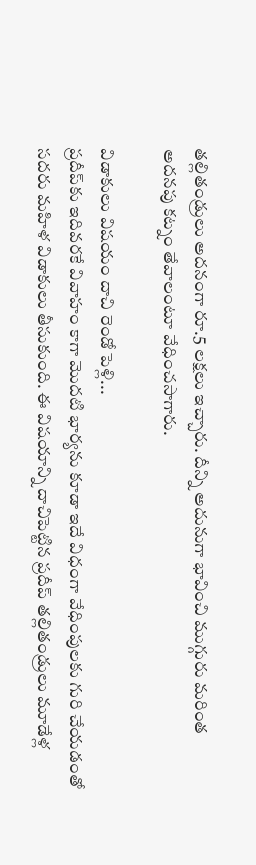తల్లితండ్రులు అదనంగా రూ.5 లక్షలు ఇచ్చారు. దీన్ని అదునుగా భావించి ముగ్గురు మరింత అదనపు కట్నం తేవాలంటూ వేధించసాగారు.

విడాకులు విషయం దాచి రెండో పెళ్లి...
ప్రదీప్‌కు ఇదివరకే వివాహం కాగా మొదటి భార్యను కూడా ఇదే విధంగా వేధింపులకు గురి చేయడంతో సదరు మహిళ విడాకులు తీసుకుంది. ఈ విషయాన్ని దాచిపెట్టిన ప్రదీప్‌ తల్లితండ్రులు మూడేళ్ల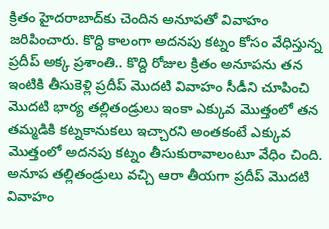క్రితం హైదరాబాద్‌కు చెందిన అనూపతో వివాహం జరిపించారు. కొద్ది కాలంగా అదనపు కట్నం కోసం వేధిస్తున్న ప్రదీప్‌ అక్క ప్రశాంతి.. కొద్ది రోజుల క్రితం అనూపను తన ఇంటికి తీసుకెళ్లి ప్రదీప్‌ మొదటి వివాహం సీడీని చూపించి మొదటి భార్య తల్లితండ్రులు ఇంకా ఎక్కువ మొత్తంలో తన తమ్మడికి కట్నకానుకలు ఇచ్చారని అంతకంటే ఎక్కువ మొత్తంలో అదనపు కట్నం తీసుకురావాలంటూ వేధిం చింది. అనూప తల్లితండ్రులు వచ్చి ఆరా తీయగా ప్రదీప్‌ మొదటి వివాహం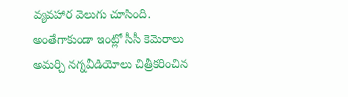వ్యవహార వెలుగు చూసింది. అంతేగాకుండా ఇంట్లో సీసీ కెమెరాలు అమర్చి నగ్నవీడియోలు చిత్రీకరించిన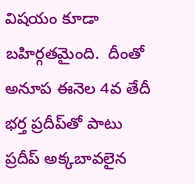విషయం కూడా బహిర్గతమైంది.  దీంతో అనూప ఈనెల 4వ తేదీ భర్త ప్రదీప్‌తో పాటు ప్రదీప్‌ అక్కబావలైన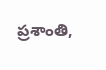ప్రశాంతి,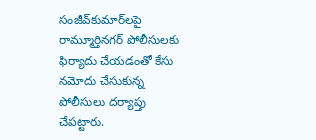సంజీవ్‌కుమార్‌లపై రామ్మూర్తినగర్‌ పోలీసులకు ఫిర్యాదు చేయడంతో కేసు నమోదు చేసుకున్న పోలీసులు దర్యాప్తు చేపట్టారు.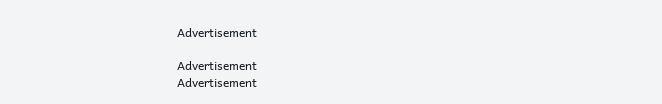Advertisement

Advertisement
Advertisement